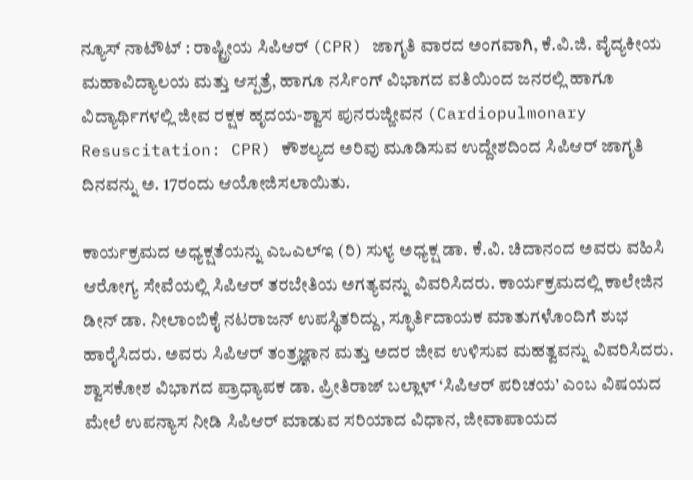ನ್ಯೂಸ್ ನಾಟೌಟ್ : ರಾಷ್ಟ್ರೀಯ ಸಿಪಿಆರ್ (CPR) ಜಾಗೃತಿ ವಾರದ ಅಂಗವಾಗಿ, ಕೆ.ವಿ.ಜಿ. ವೈದ್ಯಕೀಯ ಮಹಾವಿದ್ಯಾಲಯ ಮತ್ತು ಆಸ್ಪತ್ರೆ, ಹಾಗೂ ನರ್ಸಿಂಗ್ ವಿಭಾಗದ ವತಿಯಿಂದ ಜನರಲ್ಲಿ ಹಾಗೂ ವಿದ್ಯಾರ್ಥಿಗಳಲ್ಲಿ ಜೀವ ರಕ್ಷಕ ಹೃದಯ-ಶ್ವಾಸ ಪುನರುಜ್ಜೀವನ (Cardiopulmonary Resuscitation: CPR) ಕೌಶಲ್ಯದ ಅರಿವು ಮೂಡಿಸುವ ಉದ್ದೇಶದಿಂದ ಸಿಪಿಆರ್ ಜಾಗೃತಿ ದಿನವನ್ನು ಅ. 17ರಂದು ಆಯೋಜಿಸಲಾಯಿತು.

ಕಾರ್ಯಕ್ರಮದ ಅಧ್ಯಕ್ಷತೆಯನ್ನು ಎಒಎಲ್ಇ (ರಿ) ಸುಳ್ಯ ಅಧ್ಯಕ್ಷ ಡಾ. ಕೆ.ವಿ. ಚಿದಾನಂದ ಅವರು ವಹಿಸಿ ಆರೋಗ್ಯ ಸೇವೆಯಲ್ಲಿ ಸಿಪಿಆರ್ ತರಬೇತಿಯ ಅಗತ್ಯವನ್ನು ವಿವರಿಸಿದರು. ಕಾರ್ಯಕ್ರಮದಲ್ಲಿ ಕಾಲೇಜಿನ ಡೀನ್ ಡಾ. ನೀಲಾಂಬಿಕೈ ನಟರಾಜನ್ ಉಪಸ್ಥಿತರಿದ್ದು, ಸ್ಫೂರ್ತಿದಾಯಕ ಮಾತುಗಳೊಂದಿಗೆ ಶುಭ ಹಾರೈಸಿದರು. ಅವರು ಸಿಪಿಆರ್ ತಂತ್ರಜ್ಞಾನ ಮತ್ತು ಅದರ ಜೀವ ಉಳಿಸುವ ಮಹತ್ವವನ್ನು ವಿವರಿಸಿದರು.
ಶ್ವಾಸಕೋಶ ವಿಭಾಗದ ಪ್ರಾಧ್ಯಾಪಕ ಡಾ. ಪ್ರೀತಿರಾಜ್ ಬಲ್ಲಾಳ್ ‘ಸಿಪಿಆರ್ ಪರಿಚಯ’ ಎಂಬ ವಿಷಯದ ಮೇಲೆ ಉಪನ್ಯಾಸ ನೀಡಿ ಸಿಪಿಆರ್ ಮಾಡುವ ಸರಿಯಾದ ವಿಧಾನ, ಜೀವಾಪಾಯದ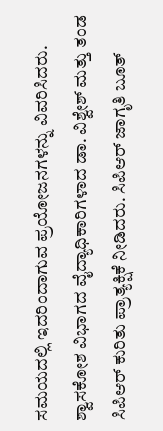ಸಮಯದಲ್ಲಿ ಇದರಿಂದಾಗುವ ಪ್ರಯೋಜನಗಳನ್ನು ವಿವರಿಸಿದರು. ಶ್ವಾಸಕೋಶ ವಿಭಾಗದ ವೈದ್ಯಾಧಿಕಾರಿಗಳಾದ ಡಾ. ವಿಶ್ವೇಶ್ ಮತ್ತು ತಂಡ ಸಿಪಿಆರ್ ಕುರಿತು ಪ್ರಾತ್ಯಕ್ಷಿಕೆ ನೀಡಿದರು. ಸಿಪಿಆರ್ ಜಾಗೃತಿ ಬೂತ್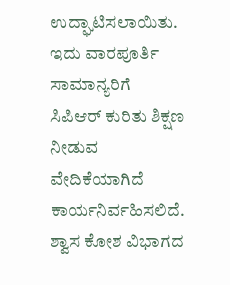ಉದ್ಘಾಟಿಸಲಾಯಿತು. ಇದು ವಾರಪೂರ್ತಿ ಸಾಮಾನ್ಯರಿಗೆ ಸಿಪಿಆರ್ ಕುರಿತು ಶಿಕ್ಷಣ ನೀಡುವ ವೇದಿಕೆಯಾಗಿದೆ ಕಾರ್ಯನಿರ್ವಹಿಸಲಿದೆ. ಶ್ವಾಸ ಕೋಶ ವಿಭಾಗದ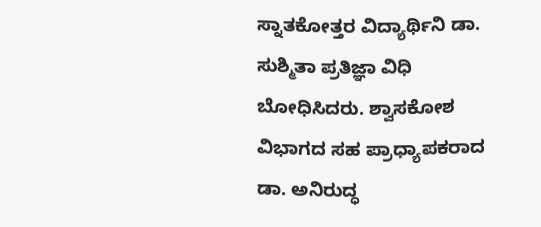ಸ್ನಾತಕೋತ್ತರ ವಿದ್ಯಾರ್ಥಿನಿ ಡಾ. ಸುಶ್ಮಿತಾ ಪ್ರತಿಜ್ಞಾ ವಿಧಿ ಬೋಧಿಸಿದರು. ಶ್ವಾಸಕೋಶ ವಿಭಾಗದ ಸಹ ಪ್ರಾಧ್ಯಾಪಕರಾದ ಡಾ. ಅನಿರುದ್ಧ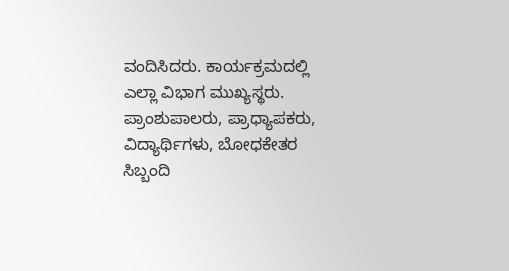ವಂದಿಸಿದರು. ಕಾರ್ಯಕ್ರಮದಲ್ಲಿ ಎಲ್ಲಾ ವಿಭಾಗ ಮುಖ್ಯಸ್ಥರು. ಪ್ರಾಂಶುಪಾಲರು, ಪ್ರಾಧ್ಯಾಪಕರು, ವಿದ್ಯಾರ್ಥಿಗಳು, ಬೋಧಕೇತರ ಸಿಬ್ಬಂದಿ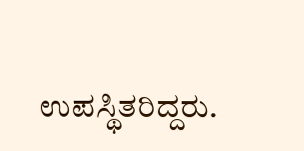ಉಪಸ್ಥಿತರಿದ್ದರು.